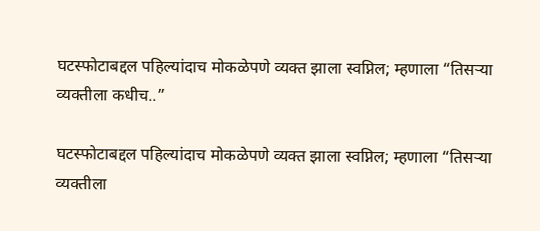घटस्फोटाबद्दल पहिल्यांदाच मोकळेपणे व्यक्त झाला स्वप्निल; म्हणाला “तिसऱ्या व्यक्तीला कधीच..”

घटस्फोटाबद्दल पहिल्यांदाच मोकळेपणे व्यक्त झाला स्वप्निल; म्हणाला “तिसऱ्या व्यक्तीला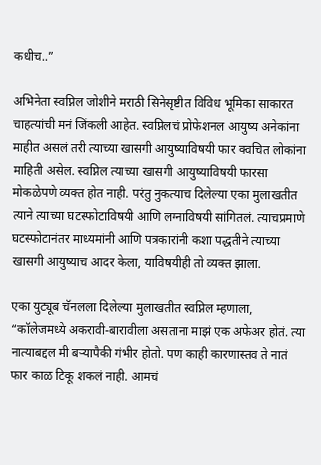कधीच..”

अभिनेता स्वप्निल जोशीने मराठी सिनेसृष्टीत विविध भूमिका साकारत चाहत्यांची मनं जिंकली आहेत. स्वप्निलचं प्रोफेशनल आयुष्य अनेकांना माहीत असलं तरी त्याच्या खासगी आयुष्याविषयी फार क्वचित लोकांना माहिती असेल. स्वप्निल त्याच्या खासगी आयुष्याविषयी फारसा मोकळेपणे व्यक्त होत नाही. परंतु नुकत्याच दिलेल्या एका मुलाखतीत त्याने त्याच्या घटस्फोटाविषयी आणि लग्नाविषयी सांगितलं. त्याचप्रमाणे घटस्फोटानंतर माध्यमांनी आणि पत्रकारांनी कशा पद्धतीने त्याच्या खासगी आयुष्याच आदर केला, याविषयीही तो व्यक्त झाला.

एका युट्यूब चॅनलला दिलेल्या मुलाखतीत स्वप्निल म्हणाला, “कॉलेजमध्ये अकरावी-बारावीला असताना माझं एक अफेअर होतं. त्या नात्याबद्दल मी बऱ्यापैकी गंभीर होतो. पण काही कारणास्तव ते नातं फार काळ टिकू शकलं नाही. आमचं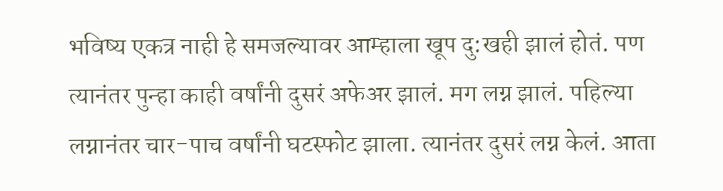भविष्य एकत्र नाही हे समजल्यावर आम्हाला खूप दु:खही झालं होतं. पण त्यानंतर पुन्हा काही वर्षांनी दुसरं अफेअर झालं. मग लग्न झालं. पहिल्या लग्नानंतर चार-पाच वर्षांनी घटस्फोट झाला. त्यानंतर दुसरं लग्न केलं. आता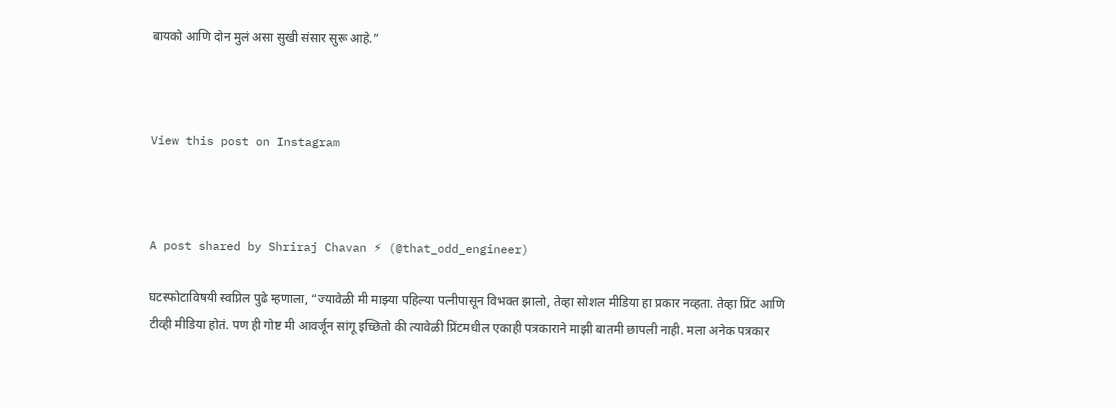बायको आणि दोन मुलं असा सुखी संसार सुरू आहे.”



View this post on Instagram



A post shared by Shriraj Chavan ⚡ (@that_odd_engineer)

घटस्फोटाविषयी स्वप्निल पुढे म्हणाला, “ज्यावेळी मी माझ्या पहिल्या पत्नीपासून विभक्त झालो, तेव्हा सोशल मीडिया हा प्रकार नव्हता. तेव्हा प्रिंट आणि टीव्ही मीडिया होतं. पण ही गोष्ट मी आवर्जून सांगू इच्छितो की त्यावेळी प्रिंटमधील एकाही पत्रकाराने माझी बातमी छापली नाही. मला अनेक पत्रकार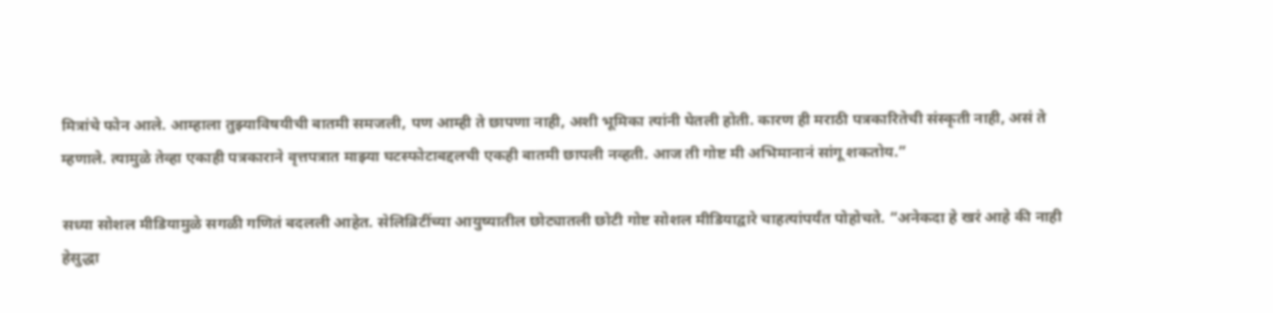मित्रांचे फोन आले. आम्हाला तुझ्याविषयीची बातमी समजली, पण आम्ही ते छापणा नाही, अशी भूमिका त्यांनी घेतली होती. कारण ही मराठी पत्रकारितेची संस्कृती नाही, असं ते म्हणाले. त्यामुळे तेव्हा एकाही पत्रकाराने वृत्तपत्रात माझ्या घटस्फोटाबद्दलची एकही बातमी छापली नव्हती. आज ती गोष्ट मी अभिमानानं सांगू शकतोय.”

सध्या सोशल मीडियामुळे सगळी गणितं बदलली आहेत. सेलिब्रिटींच्या आयुष्यातील छोट्यातली छोटी गोष्ट सोशल मीडियाद्वारे चाहत्यांपर्यंत पोहोचते. “अनेकदा हे खरं आहे की नाही हेसुद्धा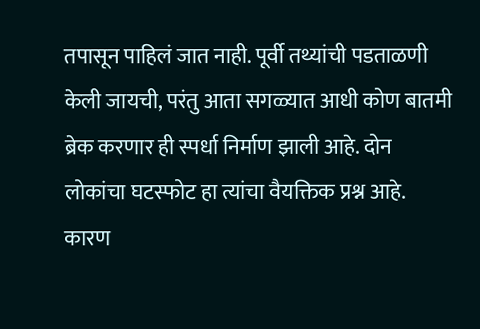तपासून पाहिलं जात नाही. पूर्वी तथ्यांची पडताळणी केली जायची, परंतु आता सगळ्यात आधी कोण बातमी ब्रेक करणार ही स्पर्धा निर्माण झाली आहे. दोन लोकांचा घटस्फोट हा त्यांचा वैयक्तिक प्रश्न आहे. कारण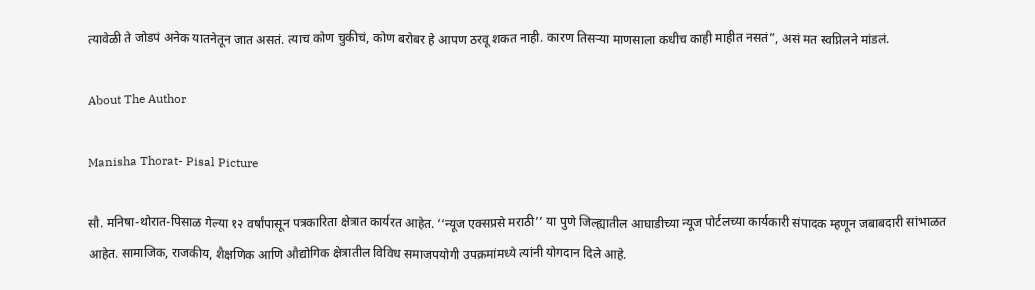त्यावेळी ते जोडपं अनेक यातनेतून जात असतं. त्याच कोण चुकीचं, कोण बरोबर हे आपण ठरवू शकत नाही. कारण तिसऱ्या माणसाला कधीच काही माहीत नसतं”, असं मत स्वप्निलने मांडलं.

About The Author

Manisha Thorat- Pisal Picture

सौ. मनिषा-थोरात-पिसाळ गेल्या १२ वर्षांपासून पत्रकारिता क्षेत्रात कार्यरत आहेत. ‘‘न्यूज एक्सप्रसे मराठी’’ या पुणे जिल्ह्यातील आघाडीच्या न्यूज पोर्टलच्या कार्यकारी संपादक म्हणून जबाबदारी सांभाळत आहेत. सामाजिक, राजकीय, शैक्षणिक आणि औद्योगिक क्षेत्रातील विविध समाजपयोगी उपक्रमांमध्ये त्यांनी योगदान दिले आहे.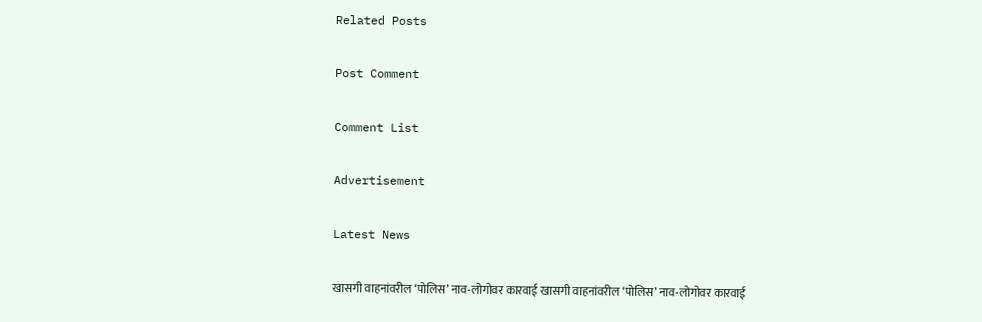Related Posts

Post Comment

Comment List

Advertisement

Latest News

खासगी वाहनांवरील ‘पोलिस’ नाव-लोगोवर कारवाई खासगी वाहनांवरील ‘पोलिस’ नाव-लोगोवर कारवाई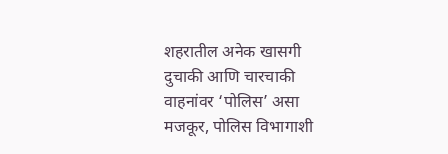शहरातील अनेक खासगी दुचाकी आणि चारचाकी वाहनांवर ‘पोलिस’ असा मजकूर, पोलिस विभागाशी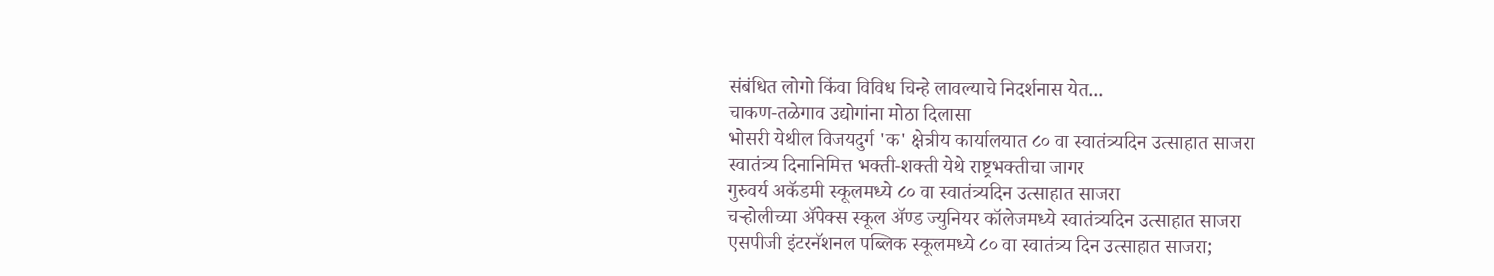संबंधित लोगो किंवा विविध चिन्हे लावल्याचे निदर्शनास येत...
चाकण-तळेगाव उद्योगांना मोठा दिलासा
भोसरी येथील विजयदुर्ग 'क' क्षेत्रीय कार्यालयात ८० वा स्वातंत्र्यदिन उत्साहात साजरा
स्वातंत्र्य दिनानिमित्त भक्ती-शक्ती येथे राष्ट्रभक्तीचा जागर
गुरुवर्य अकॅडमी स्कूलमध्ये ८० वा स्वातंत्र्यदिन उत्साहात साजरा
चऱ्होलीच्या अ‍ॅपेक्स स्कूल अ‍ॅण्ड ज्युनियर कॉलेजमध्ये स्वातंत्र्यदिन उत्साहात साजरा
एसपीजी इंटरनॅशनल पब्लिक स्कूलमध्ये ८० वा स्वातंत्र्य दिन उत्साहात साजरा;